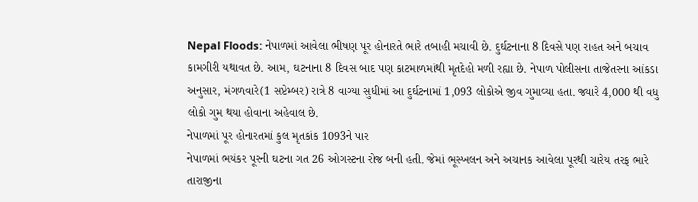Nepal Floods: નેપાળમાં આવેલા ભીષણ પૂર હોનારતે ભારે તબાહી મચાવી છે. દુર્ઘટનાના 8 દિવસે પણ રાહત અને બચાવ કામગીરી યથાવત છે. આમ, ઘટનાના 8 દિવસ બાદ પણ કાટમાળમાંથી મૃતદેહો મળી રહ્યા છે. નેપાળ પોલીસના તાજેતરના આંકડા અનુસાર, મંગળવારે(1 સપ્ટેમ્બર) રાત્રે 8 વાગ્યા સુધીમાં આ દુર્ઘટનામાં 1,093 લોકોએ જીવ ગુમાવ્યા હતા. જ્યારે 4,000 થી વધુ લોકો ગુમ થયા હોવાના અહેવાલ છે.
નેપાળમાં પૂર હોનારતમાં કુલ મૃતકાંક 1093ને પાર
નેપાળમાં ભયંકર પૂરની ઘટના ગત 26 ઓગસ્ટના રોજ બની હતી. જેમાં ભૂસ્ખલન અને અચાનક આવેલા પૂરથી ચારેય તરફ ભારે તારાજીના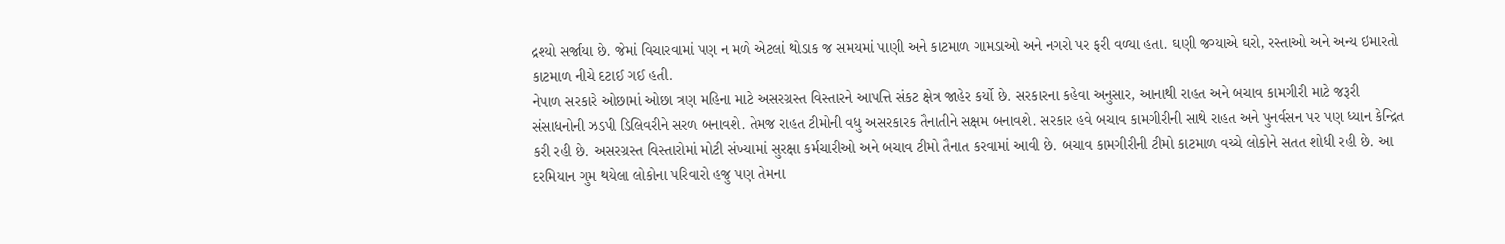દ્રશ્યો સર્જાયા છે. જેમાં વિચારવામાં પણ ન મળે એટલાં થોડાક જ સમયમાં પાણી અને કાટમાળ ગામડાઓ અને નગરો પર ફરી વળ્યા હતા. ઘણી જગ્યાએ ઘરો, રસ્તાઓ અને અન્ય ઇમારતો કાટમાળ નીચે દટાઈ ગઈ હતી.
નેપાળ સરકારે ઓછામાં ઓછા ત્રણ મહિના માટે અસરગ્રસ્ત વિસ્તારને આપત્તિ સંકટ ક્ષેત્ર જાહેર કર્યો છે. સરકારના કહેવા અનુસાર, આનાથી રાહત અને બચાવ કામગીરી માટે જરૂરી સંસાધનોની ઝડપી ડિલિવરીને સરળ બનાવશે. તેમજ રાહત ટીમોની વધુ અસરકારક તૈનાતીને સક્ષમ બનાવશે. સરકાર હવે બચાવ કામગીરીની સાથે રાહત અને પુનર્વસન પર પણ ધ્યાન કેન્દ્રિત કરી રહી છે. અસરગ્રસ્ત વિસ્તારોમાં મોટી સંખ્યામાં સુરક્ષા કર્મચારીઓ અને બચાવ ટીમો તૈનાત કરવામાં આવી છે. બચાવ કામગીરીની ટીમો કાટમાળ વચ્ચે લોકોને સતત શોધી રહી છે. આ દરમિયાન ગુમ થયેલા લોકોના પરિવારો હજુ પણ તેમના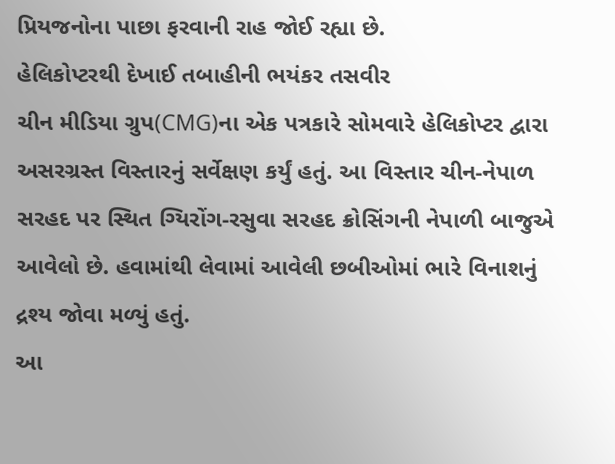પ્રિયજનોના પાછા ફરવાની રાહ જોઈ રહ્યા છે.
હેલિકોપ્ટરથી દેખાઈ તબાહીની ભયંકર તસવીર
ચીન મીડિયા ગ્રુપ(CMG)ના એક પત્રકારે સોમવારે હેલિકોપ્ટર દ્વારા અસરગ્રસ્ત વિસ્તારનું સર્વેક્ષણ કર્યું હતું. આ વિસ્તાર ચીન-નેપાળ સરહદ પર સ્થિત ગ્યિરોંગ-રસુવા સરહદ ક્રોસિંગની નેપાળી બાજુએ આવેલો છે. હવામાંથી લેવામાં આવેલી છબીઓમાં ભારે વિનાશનું દ્રશ્ય જોવા મળ્યું હતું.
આ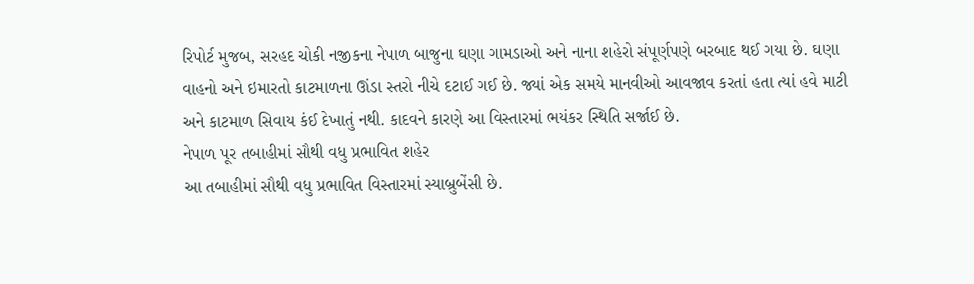રિપોર્ટ મુજબ, સરહદ ચોકી નજીકના નેપાળ બાજુના ઘણા ગામડાઓ અને નાના શહેરો સંપૂર્ણપણે બરબાદ થઈ ગયા છે. ઘણા વાહનો અને ઇમારતો કાટમાળના ઊંડા સ્તરો નીચે દટાઈ ગઈ છે. જ્યાં એક સમયે માનવીઓ આવજાવ કરતાં હતા ત્યાં હવે માટી અને કાટમાળ સિવાય કંઈ દેખાતું નથી. કાદવને કારણે આ વિસ્તારમાં ભયંકર સ્થિતિ સર્જાઈ છે.
નેપાળ પૂર તબાહીમાં સૌથી વધુ પ્રભાવિત શહેર
આ તબાહીમાં સૌથી વધુ પ્રભાવિત વિસ્તારમાં સ્યાબ્રુબેંસી છે.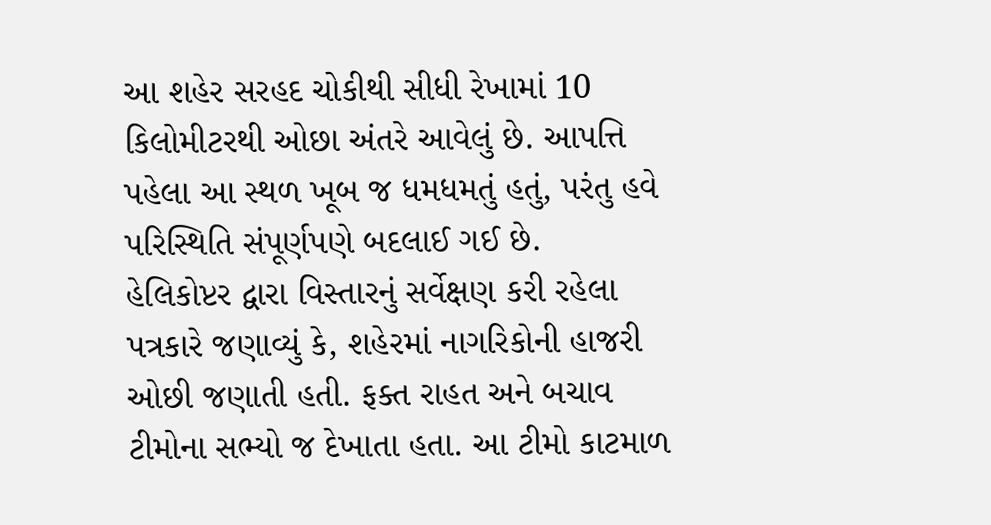આ શહેર સરહદ ચોકીથી સીધી રેખામાં 10 કિલોમીટરથી ઓછા અંતરે આવેલું છે. આપત્તિ પહેલા આ સ્થળ ખૂબ જ ધમધમતું હતું, પરંતુ હવે પરિસ્થિતિ સંપૂર્ણપણે બદલાઈ ગઈ છે.
હેલિકોપ્ટર દ્વારા વિસ્તારનું સર્વેક્ષણ કરી રહેલા પત્રકારે જણાવ્યું કે, શહેરમાં નાગરિકોની હાજરી ઓછી જણાતી હતી. ફક્ત રાહત અને બચાવ ટીમોના સભ્યો જ દેખાતા હતા. આ ટીમો કાટમાળ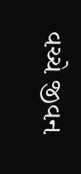વચ્ચે જીવન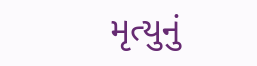મૃત્યુનું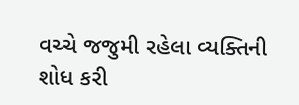વચ્ચે જજુમી રહેલા વ્યક્તિની શોધ કરી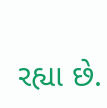રહ્યા છે.